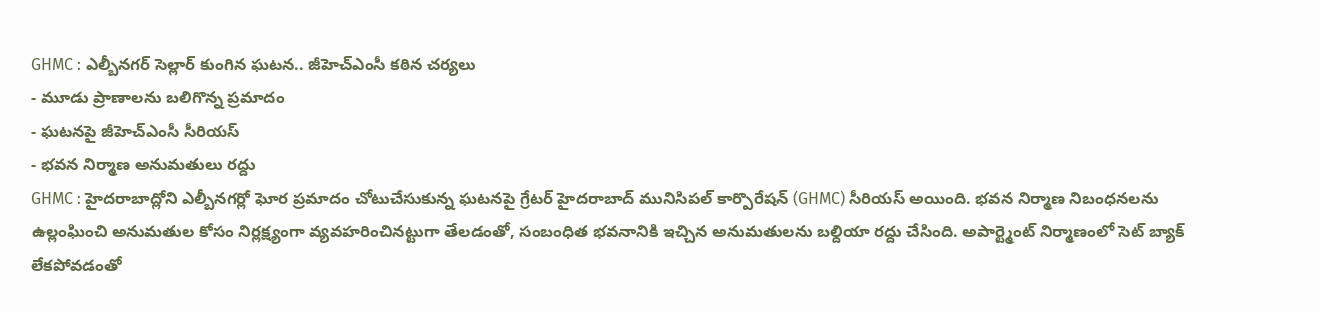GHMC : ఎల్బీనగర్ సెల్లార్ కుంగిన ఘటన.. జీహెచ్ఎంసీ కఠిన చర్యలు
- మూడు ప్రాణాలను బలిగొన్న ప్రమాదం
- ఘటనపై జీహెచ్ఎంసీ సీరియస్
- భవన నిర్మాణ అనుమతులు రద్దు
GHMC : హైదరాబాద్లోని ఎల్బీనగర్లో ఘోర ప్రమాదం చోటుచేసుకున్న ఘటనపై గ్రేటర్ హైదరాబాద్ మునిసిపల్ కార్పొరేషన్ (GHMC) సీరియస్ అయింది. భవన నిర్మాణ నిబంధనలను ఉల్లంఘించి అనుమతుల కోసం నిర్లక్ష్యంగా వ్యవహరించినట్టుగా తేలడంతో, సంబంధిత భవనానికి ఇచ్చిన అనుమతులను బల్దియా రద్దు చేసింది. అపార్ట్మెంట్ నిర్మాణంలో సెట్ బ్యాక్ లేకపోవడంతో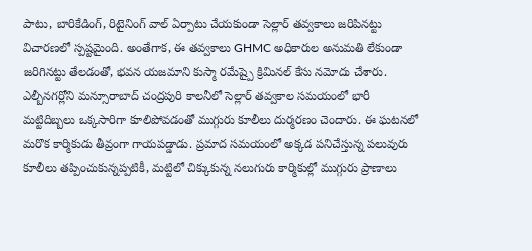పాటు, బారికేడింగ్, రిటైనింగ్ వాల్ ఏర్పాటు చేయకుండా సెల్లార్ తవ్వకాలు జరిపినట్టు విచారణలో స్పష్టమైంది. అంతేగాక, ఈ తవ్వకాలు GHMC అధికారుల అనుమతి లేకుండా జరిగినట్టు తేలడంతో, భవన యజమాని కుస్మా రమేష్పై క్రిమినల్ కేసు నమోదు చేశారు.
ఎల్బీనగర్లోని మన్సూరాబాద్ చంద్రపురి కాలనీలో సెల్లార్ తవ్వకాల సమయంలో భారీ మట్టిదిబ్బలు ఒక్కసారిగా కూలిపోవడంతో ముగ్గురు కూలీలు దుర్మరణం చెందారు. ఈ ఘటనలో మరొక కార్మికుడు తీవ్రంగా గాయపడ్డాడు. ప్రమాద సమయంలో అక్కడ పనిచేస్తున్న పలువురు కూలీలు తప్పించుకున్నప్పటికీ, మట్టిలో చిక్కుకున్న నలుగురు కార్మికుల్లో ముగ్గురు ప్రాణాలు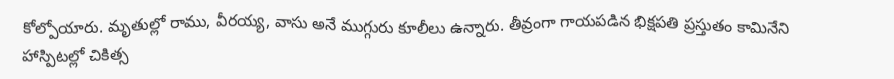కోల్పోయారు. మృతుల్లో రాము, వీరయ్య, వాసు అనే ముగ్గురు కూలీలు ఉన్నారు. తీవ్రంగా గాయపడిన భిక్షపతి ప్రస్తుతం కామినేని హాస్పిటల్లో చికిత్స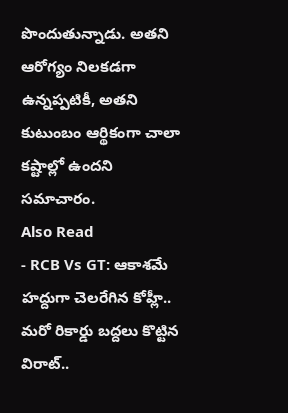పొందుతున్నాడు. అతని ఆరోగ్యం నిలకడగా ఉన్నప్పటికీ, అతని కుటుంబం ఆర్థికంగా చాలా కష్టాల్లో ఉందని సమాచారం.
Also Read
- RCB Vs GT: ఆకాశమే హద్దుగా చెలరేగిన కోహ్లీ.. మరో రికార్డు బద్దలు కొట్టిన విరాట్..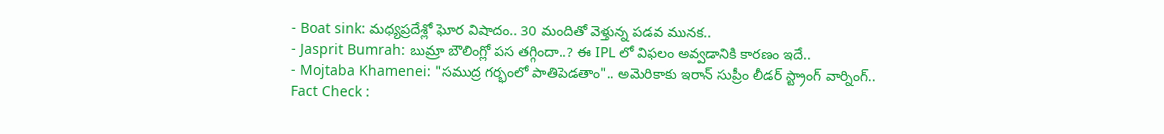- Boat sink: మధ్యప్రదేశ్లో ఘోర విషాదం.. 30 మందితో వెళ్తున్న పడవ మునక..
- Jasprit Bumrah: బుమ్రా బౌలింగ్లో పస తగ్గిందా..? ఈ IPL లో విఫలం అవ్వడానికి కారణం ఇదే..
- Mojtaba Khamenei: "సముద్ర గర్భంలో పాతిపెడతాం".. అమెరికాకు ఇరాన్ సుప్రీం లీడర్ స్ట్రాంగ్ వార్నింగ్..
Fact Check :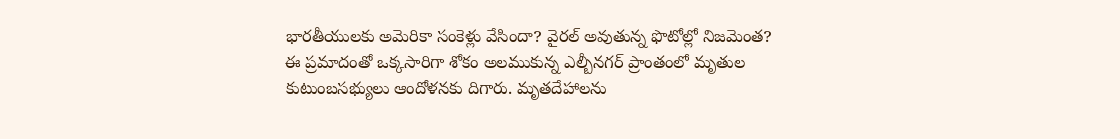భారతీయులకు అమెరికా సంకెళ్లు వేసిందా? వైరల్ అవుతున్న ఫొటోల్లో నిజమెంత?
ఈ ప్రమాదంతో ఒక్కసారిగా శోకం అలముకున్న ఎల్బీనగర్ ప్రాంతంలో మృతుల కుటుంబసభ్యులు ఆందోళనకు దిగారు. మృతదేహాలను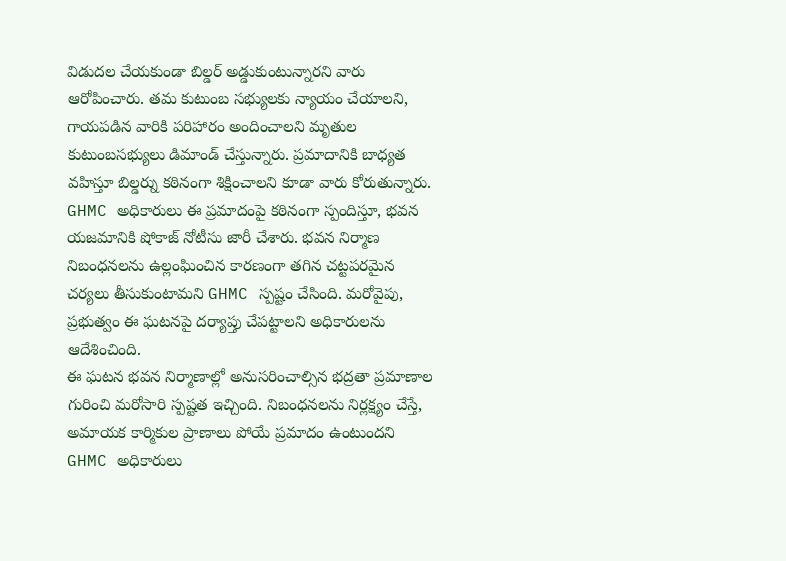విడుదల చేయకుండా బిల్డర్ అడ్డుకుంటున్నారని వారు ఆరోపించారు. తమ కుటుంబ సభ్యులకు న్యాయం చేయాలని, గాయపడిన వారికి పరిహారం అందించాలని మృతుల కుటుంబసభ్యులు డిమాండ్ చేస్తున్నారు. ప్రమాదానికి బాధ్యత వహిస్తూ బిల్డర్ను కఠినంగా శిక్షించాలని కూడా వారు కోరుతున్నారు.
GHMC అధికారులు ఈ ప్రమాదంపై కఠినంగా స్పందిస్తూ, భవన యజమానికి షోకాజ్ నోటీసు జారీ చేశారు. భవన నిర్మాణ నిబంధనలను ఉల్లంఘించిన కారణంగా తగిన చట్టపరమైన చర్యలు తీసుకుంటామని GHMC స్పష్టం చేసింది. మరోవైపు, ప్రభుత్వం ఈ ఘటనపై దర్యాప్తు చేపట్టాలని అధికారులను ఆదేశించింది.
ఈ ఘటన భవన నిర్మాణాల్లో అనుసరించాల్సిన భద్రతా ప్రమాణాల గురించి మరోసారి స్పష్టత ఇచ్చింది. నిబంధనలను నిర్లక్ష్యం చేస్తే, అమాయక కార్మికుల ప్రాణాలు పోయే ప్రమాదం ఉంటుందని GHMC అధికారులు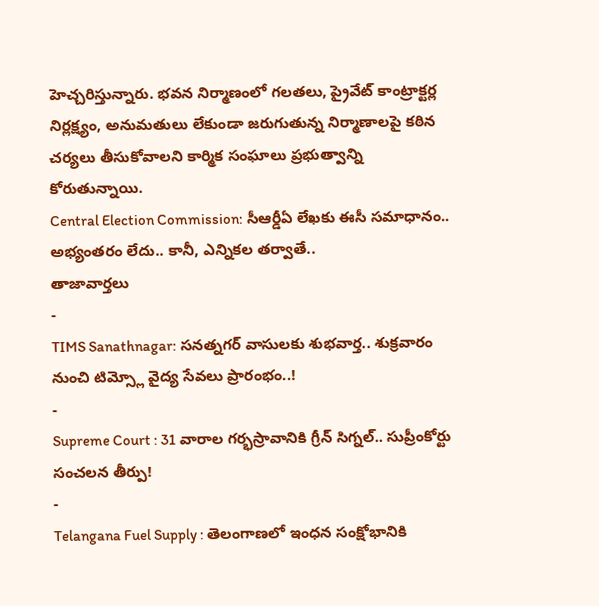హెచ్చరిస్తున్నారు. భవన నిర్మాణంలో గలతలు, ప్రైవేట్ కాంట్రాక్టర్ల నిర్లక్ష్యం, అనుమతులు లేకుండా జరుగుతున్న నిర్మాణాలపై కఠిన చర్యలు తీసుకోవాలని కార్మిక సంఘాలు ప్రభుత్వాన్ని కోరుతున్నాయి.
Central Election Commission: సీఆర్డీఏ లేఖకు ఈసీ సమాధానం.. అభ్యంతరం లేదు.. కానీ, ఎన్నికల తర్వాతే..
తాజావార్తలు
-
TIMS Sanathnagar: సనత్నగర్ వాసులకు శుభవార్త.. శుక్రవారం నుంచి టిమ్స్లో వైద్య సేవలు ప్రారంభం..!
-
Supreme Court : 31 వారాల గర్భస్రావానికి గ్రీన్ సిగ్నల్.. సుప్రీంకోర్టు సంచలన తీర్పు!
-
Telangana Fuel Supply : తెలంగాణలో ఇంధన సంక్షోభానికి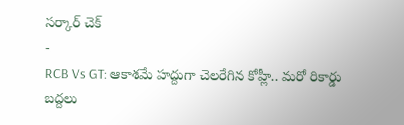సర్కార్ చెక్
-
RCB Vs GT: ఆకాశమే హద్దుగా చెలరేగిన కోహ్లీ.. మరో రికార్డు బద్దలు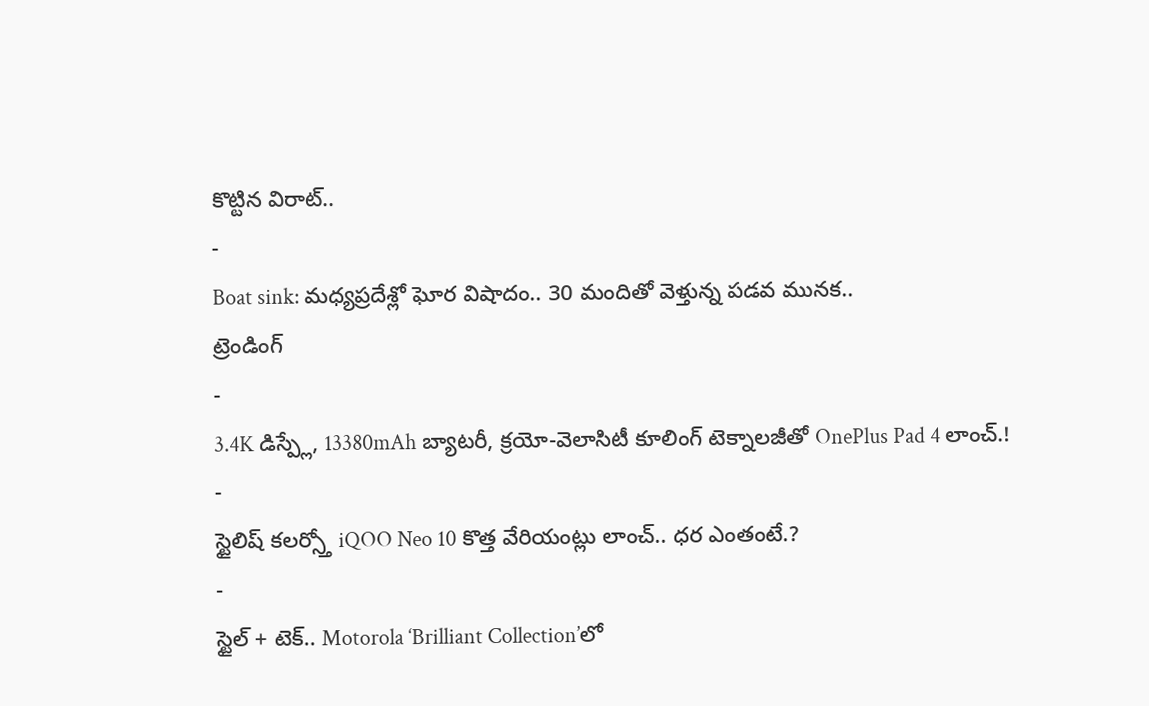కొట్టిన విరాట్..
-
Boat sink: మధ్యప్రదేశ్లో ఘోర విషాదం.. 30 మందితో వెళ్తున్న పడవ మునక..
ట్రెండింగ్
-
3.4K డిస్ప్లే, 13380mAh బ్యాటరీ, క్రయో-వెలాసిటీ కూలింగ్ టెక్నాలజీతో OnePlus Pad 4 లాంచ్.!
-
స్టైలిష్ కలర్స్తో iQOO Neo 10 కొత్త వేరియంట్లు లాంచ్.. ధర ఎంతంటే.?
-
స్టైల్ + టెక్.. Motorola ‘Brilliant Collection’లో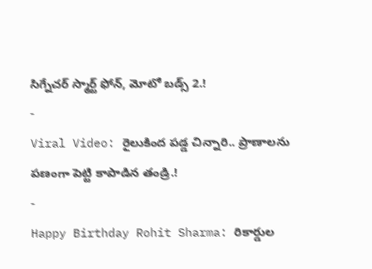సిగ్నేచర్ స్మార్ట్ ఫోన్, మోటో బడ్స్ 2.!
-
Viral Video: రైలుకింద పడ్డ చిన్నారి.. ప్రాణాలను పణంగా పెట్టి కాపాడిన తండ్రి.!
-
Happy Birthday Rohit Sharma: రికార్డుల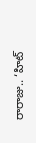రారాజు.. ‘హిట్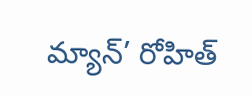మ్యాన్’ రోహిత్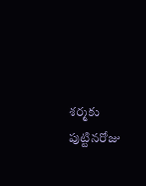శర్మకు పుట్టినరోజు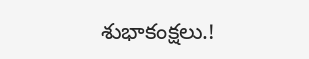శుభాకంక్షలు.!